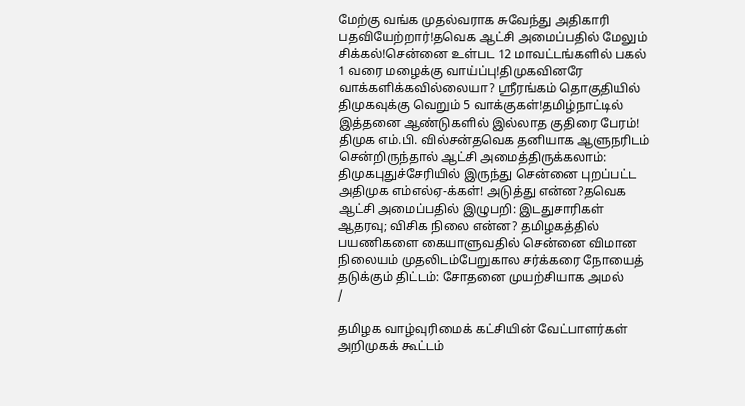மேற்கு வங்க முதல்வராக சுவேந்து அதிகாரி பதவியேற்றார்!தவெக ஆட்சி அமைப்பதில் மேலும் சிக்கல்!சென்னை உள்பட 12 மாவட்டங்களில் பகல் 1 வரை மழைக்கு வாய்ப்பு!திமுகவினரே வாக்களிக்கவில்லையா? ஸ்ரீரங்கம் தொகுதியில் திமுகவுக்கு வெறும் 5 வாக்குகள்!தமிழ்நாட்டில் இத்தனை ஆண்டுகளில் இல்லாத குதிரை பேரம்! திமுக எம்.பி. வில்சன்தவெக தனியாக ஆளுநரிடம் சென்றிருந்தால் ஆட்சி அமைத்திருக்கலாம்: திமுகபுதுச்சேரியில் இருந்து சென்னை புறப்பட்ட அதிமுக எம்எல்ஏ-க்கள்! அடுத்து என்ன?தவெக ஆட்சி அமைப்பதில் இழுபறி: இடதுசாரிகள் ஆதரவு; விசிக நிலை என்ன? தமிழகத்தில் பயணிகளை கையாளுவதில் சென்னை விமான நிலையம் முதலிடம்பேறுகால சர்க்கரை நோயைத் தடுக்கும் திட்டம்: சோதனை முயற்சியாக அமல்
/

தமிழக வாழ்வுரிமைக் கட்சியின் வேட்பாளர்கள் அறிமுகக் கூட்டம்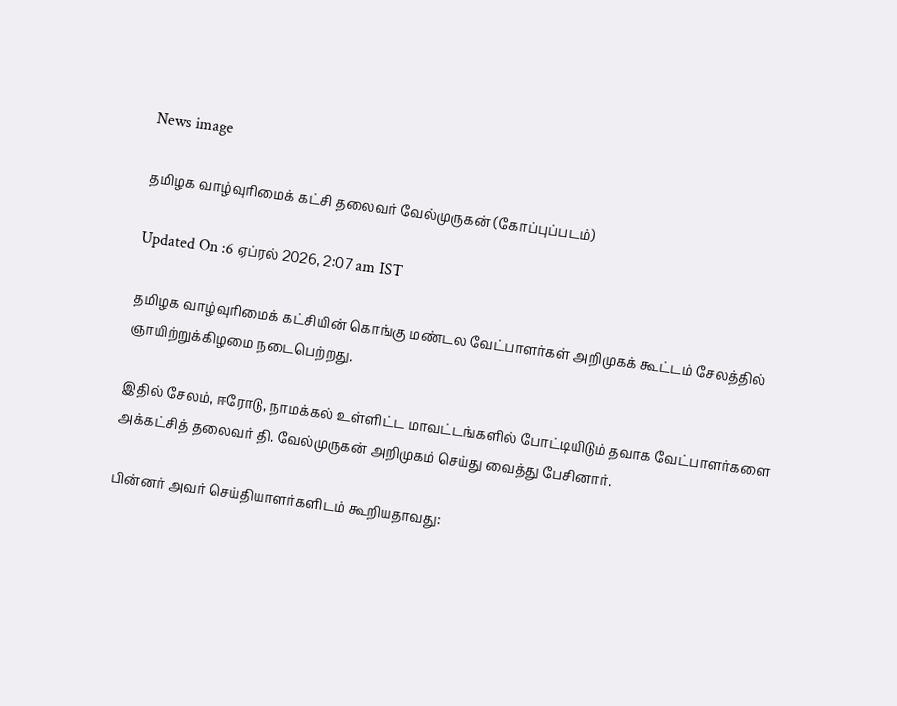News image

தமிழக வாழ்வுரிமைக் கட்சி தலைவர் வேல்முருகன் (கோப்புப்படம்)

Updated On :6 ஏப்ரல் 2026, 2:07 am IST

தமிழக வாழ்வுரிமைக் கட்சியின் கொங்கு மண்டல வேட்பாளர்கள் அறிமுகக் கூட்டம் சேலத்தில் ஞாயிற்றுக்கிழமை நடைபெற்றது.

இதில் சேலம், ஈரோடு, நாமக்கல் உள்ளிட்ட மாவட்டங்களில் போட்டியிடும் தவாக வேட்பாளர்களை அக்கட்சித் தலைவர் தி. வேல்முருகன் அறிமுகம் செய்து வைத்து பேசினார்.

பின்னர் அவர் செய்தியாளர்களிடம் கூறியதாவது: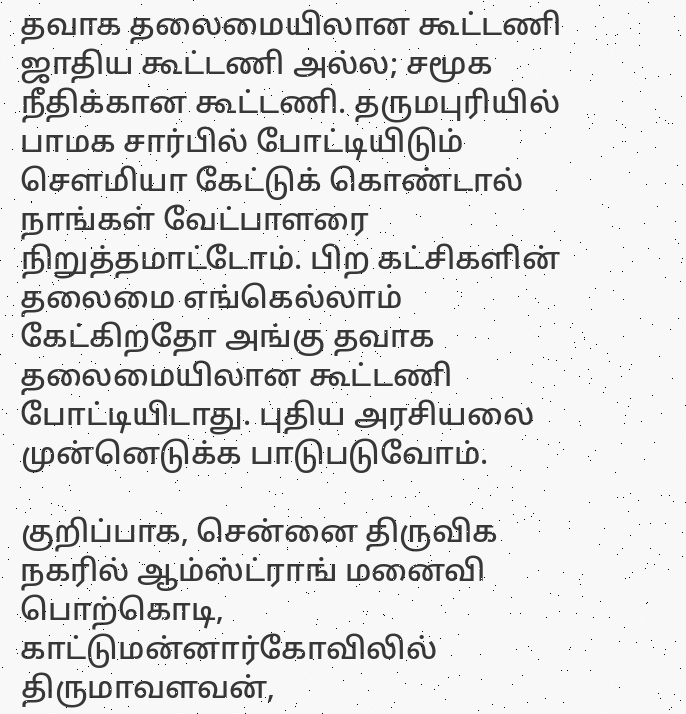தவாக தலைமையிலான கூட்டணி ஜாதிய கூட்டணி அல்ல; சமூக நீதிக்கான கூட்டணி. தருமபுரியில் பாமக சார்பில் போட்டியிடும் சௌமியா கேட்டுக் கொண்டால் நாங்கள் வேட்பாளரை நிறுத்தமாட்டோம். பிற கட்சிகளின் தலைமை எங்கெல்லாம் கேட்கிறதோ அங்கு தவாக தலைமையிலான கூட்டணி போட்டியிடாது. புதிய அரசியலை முன்னெடுக்க பாடுபடுவோம்.

குறிப்பாக, சென்னை திருவிக நகரில் ஆம்ஸ்ட்ராங் மனைவி பொற்கொடி, காட்டுமன்னார்கோவிலில் திருமாவளவன்,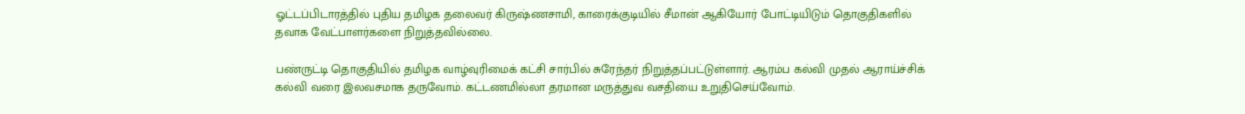ஓட்டப்பிடாரத்தில் புதிய தமிழக தலைவர் கிருஷ்ணசாமி, காரைக்குடியில் சீமான் ஆகியோர் போட்டியிடும் தொகுதிகளில் தவாக வேட்பாளர்களை நிறுத்தவில்லை.

பண்ருட்டி தொகுதியில் தமிழக வாழ்வுரிமைக் கட்சி சார்பில் சுரேந்தர் நிறுத்தப்பட்டுள்ளார். ஆரம்ப கல்வி முதல் ஆராய்ச்சிக் கல்வி வரை இலவசமாக தருவோம். கட்டணமில்லா தரமான மருத்துவ வசதியை உறுதிசெய்வோம்.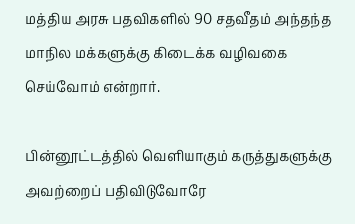மத்திய அரசு பதவிகளில் 90 சதவீதம் அந்தந்த மாநில மக்களுக்கு கிடைக்க வழிவகை செய்வோம் என்றார்.

பின்னூட்டத்தில் வெளியாகும் கருத்துகளுக்கு அவற்றைப் பதிவிடுவோரே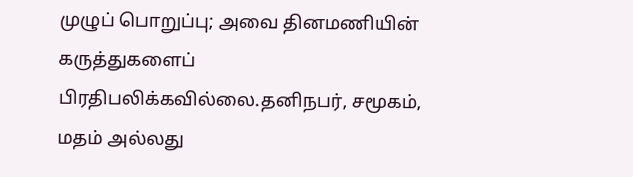முழுப் பொறுப்பு; அவை தினமணியின் கருத்துகளைப் பிரதிபலிக்கவில்லை.தனிநபர், சமூகம், மதம் அல்லது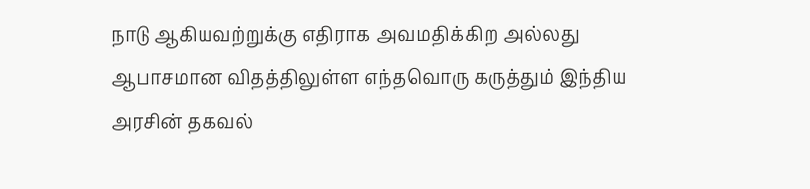நாடு ஆகியவற்றுக்கு எதிராக அவமதிக்கிற அல்லது ஆபாசமான விதத்திலுள்ள எந்தவொரு கருத்தும் இந்திய அரசின் தகவல்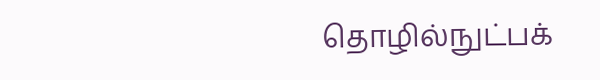தொழில்நுட்பக்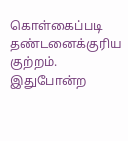கொள்கைப்படி தண்டனைக்குரிய குற்றம். இதுபோன்ற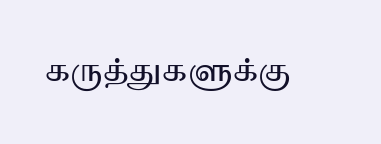கருத்துகளுக்கு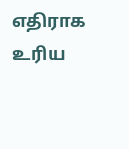எதிராக உரிய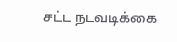சட்ட நடவடிக்கை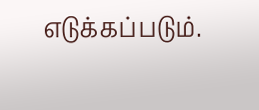எடுக்கப்படும்.